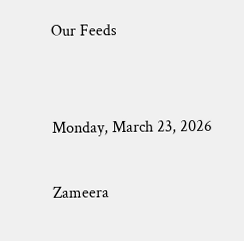Our Feeds


Monday, March 23, 2026

Zameera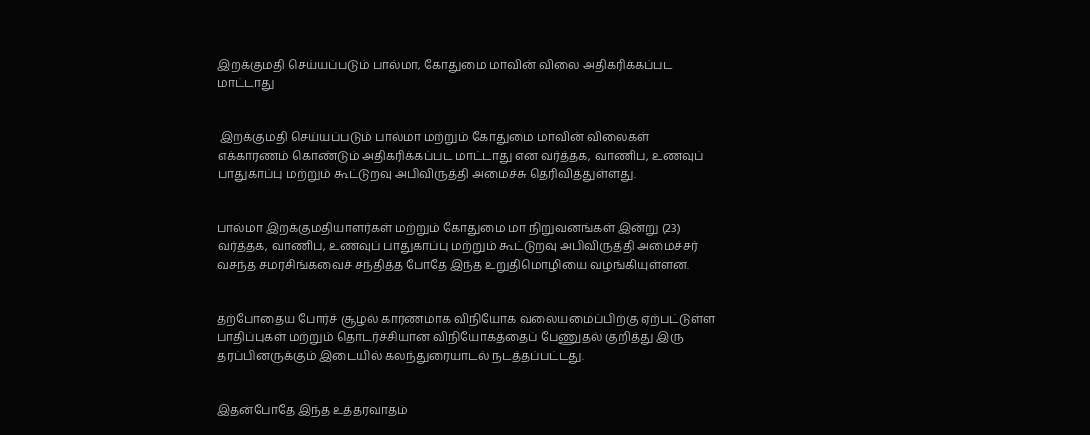இறக்குமதி செய்யப்படும் பால்மா, கோதுமை மாவின் விலை அதிகரிக்கப்பட மாட்டாது


 இறக்குமதி செய்யப்படும் பால்மா மற்றும் கோதுமை மாவின் விலைகள் எக்காரணம் கொண்டும் அதிகரிக்கப்பட மாட்டாது என வர்த்தக, வாணிப, உணவுப் பாதுகாப்பு மற்றும் கூட்டுறவு அபிவிருத்தி அமைச்சு தெரிவித்துள்ளது.


பால்மா இறக்குமதியாளர்கள் மற்றும் கோதுமை மா நிறுவனங்கள் இன்று (23) வர்த்தக, வாணிப, உணவுப் பாதுகாப்பு மற்றும் கூட்டுறவு அபிவிருத்தி அமைச்சர் வசந்த சமரசிங்கவைச் சந்தித்த போதே இந்த உறுதிமொழியை வழங்கியுள்ளன.


தற்போதைய போர்ச் சூழல் காரணமாக விநியோக வலையமைப்பிற்கு ஏற்பட்டுள்ள பாதிப்புகள் மற்றும் தொடர்ச்சியான விநியோகத்தைப் பேணுதல் குறித்து இரு தரப்பினருக்கும் இடையில் கலந்துரையாடல் நடத்தப்பட்டது.


இதன்போதே இந்த உத்தரவாதம்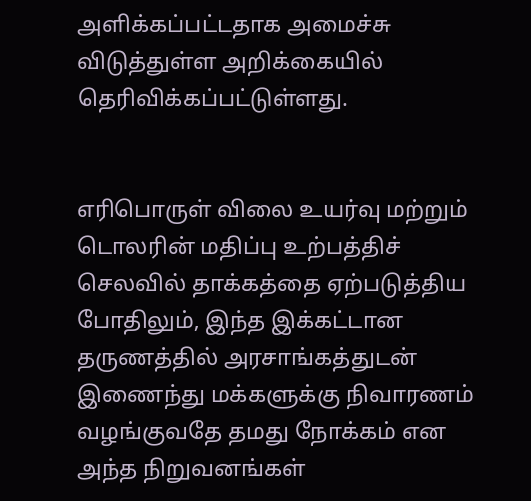அளிக்கப்பட்டதாக அமைச்சு விடுத்துள்ள அறிக்கையில் தெரிவிக்கப்பட்டுள்ளது.


எரிபொருள் விலை உயர்வு மற்றும் டொலரின் மதிப்பு உற்பத்திச் செலவில் தாக்கத்தை ஏற்படுத்திய போதிலும், இந்த இக்கட்டான தருணத்தில் அரசாங்கத்துடன் இணைந்து மக்களுக்கு நிவாரணம் வழங்குவதே தமது நோக்கம் என அந்த நிறுவனங்கள்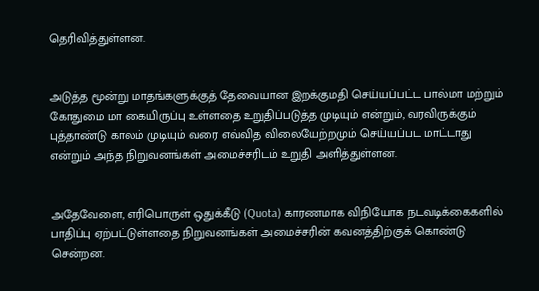தெரிவித்துள்ளன.


அடுத்த மூன்று மாதங்களுக்குத் தேவையான இறக்குமதி செய்யப்பட்ட பால்மா மற்றும் கோதுமை மா கையிருப்பு உள்ளதை உறுதிப்படுத்த முடியும் என்றும், வரவிருக்கும் புத்தாண்டு காலம் முடியும் வரை எவ்வித விலையேற்றமும் செய்யப்பட மாட்டாது என்றும் அந்த நிறுவனங்கள் அமைச்சரிடம் உறுதி அளித்துள்ளன.


அதேவேளை, எரிபொருள் ஒதுக்கீடு (Quota) காரணமாக விநியோக நடவடிக்கைகளில் பாதிப்பு ஏற்பட்டுள்ளதை நிறுவனங்கள் அமைச்சரின் கவனத்திற்குக் கொண்டு சென்றன.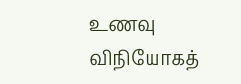உணவு விநியோகத்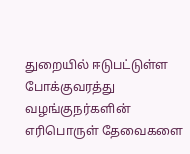துறையில் ஈடுபட்டுள்ள போக்குவரத்து வழங்குநர்களின் எரிபொருள் தேவைகளை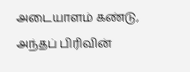அடையாளம் கண்டு, அந்தப் பிரிவின்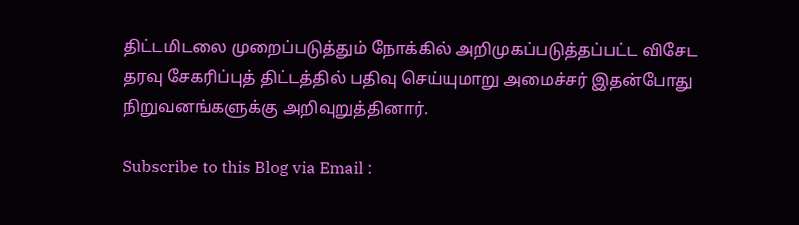திட்டமிடலை முறைப்படுத்தும் நோக்கில் அறிமுகப்படுத்தப்பட்ட விசேட தரவு சேகரிப்புத் திட்டத்தில் பதிவு செய்யுமாறு அமைச்சர் இதன்போது நிறுவனங்களுக்கு அறிவுறுத்தினார்.

Subscribe to this Blog via Email :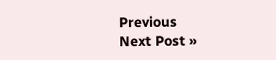Previous
Next Post »